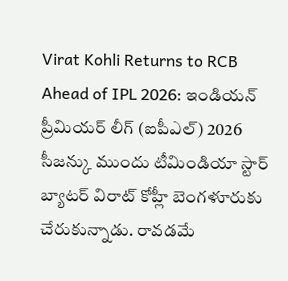Virat Kohli Returns to RCB Ahead of IPL 2026: ఇండియన్ ప్రీమియర్ లీగ్ (ఐపీఎల్) 2026 సీజన్కు ముందు టీమిండియా స్టార్ బ్యాటర్ విరాట్ కోహ్లీ బెంగళూరుకు చేరుకున్నాడు. రావడమే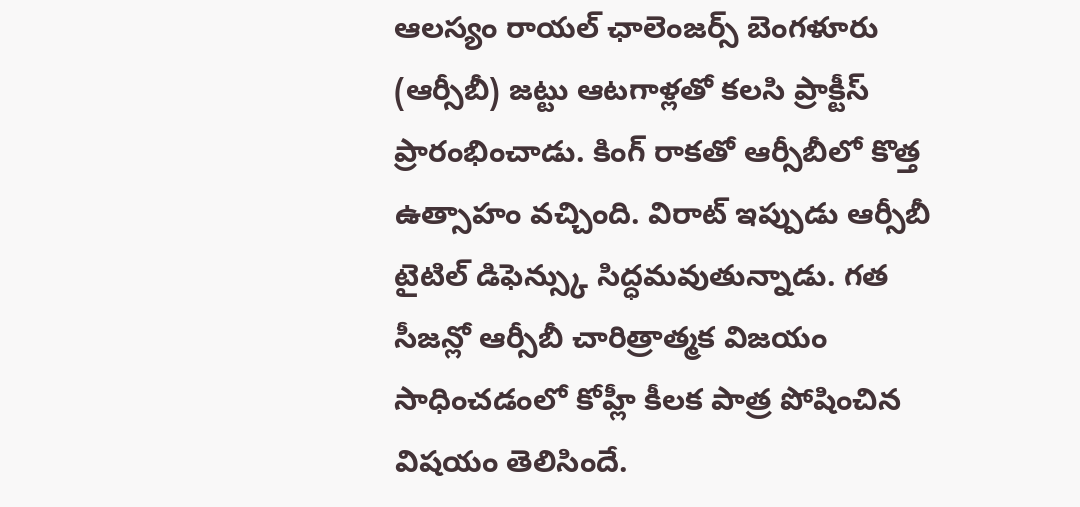ఆలస్యం రాయల్ ఛాలెంజర్స్ బెంగళూరు (ఆర్సీబీ) జట్టు ఆటగాళ్లతో కలసి ప్రాక్టీస్ ప్రారంభించాడు. కింగ్ రాకతో ఆర్సీబీలో కొత్త ఉత్సాహం వచ్చింది. విరాట్ ఇప్పుడు ఆర్సీబీ టైటిల్ డిఫెన్స్కు సిద్ధమవుతున్నాడు. గత సీజన్లో ఆర్సీబీ చారిత్రాత్మక విజయం సాధించడంలో కోహ్లీ కీలక పాత్ర పోషించిన విషయం తెలిసిందే.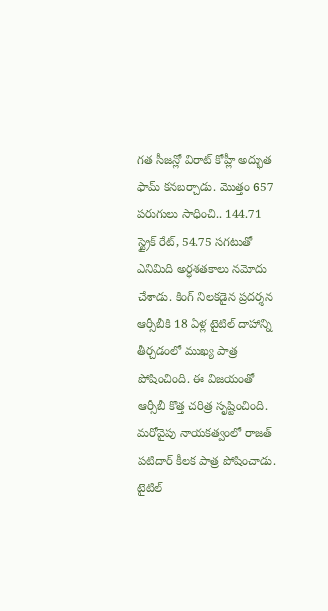గత సీజన్లో విరాట్ కోహ్లీ అద్భుత ఫామ్ కనబర్చాడు. మొత్తం 657 పరుగులు సాధించి.. 144.71 స్ట్రైక్ రేట్, 54.75 సగటుతో ఎనిమిది అర్ధశతకాలు నమోదు చేశాడు. కింగ్ నిలకడైన ప్రదర్శన ఆర్సీబీకి 18 ఏళ్ల టైటిల్ దాహాన్ని తీర్చడంలో ముఖ్య పాత్ర పోషించింది. ఈ విజయంతో ఆర్సీబీ కొత్త చరిత్ర సృష్టించింది. మరోవైపు నాయకత్వంలో రాజత్ పటిదార్ కీలక పాత్ర పోషించాడు. టైటిల్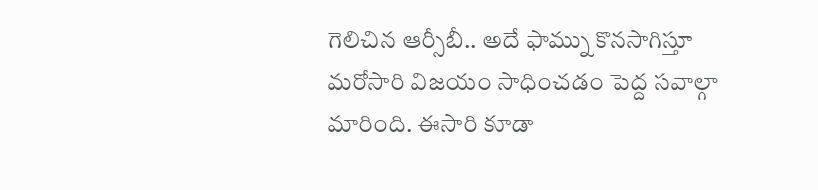గెలిచిన ఆర్సీబీ.. అదే ఫామ్ను కొనసాగిస్తూ మరోసారి విజయం సాధించడం పెద్ద సవాల్గా మారింది. ఈసారి కూడా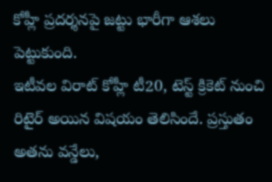కోహ్లీ ప్రదర్శనపై జట్టు భారీగా ఆశలు పెట్టుకుంది.
ఇటీవల విరాట్ కోహ్లీ టీ20, టెస్ట్ క్రికెట్ నుంచి రిటైర్ అయిన విషయం తెలిసిందే. ప్రస్తుతం అతను వన్డేలు,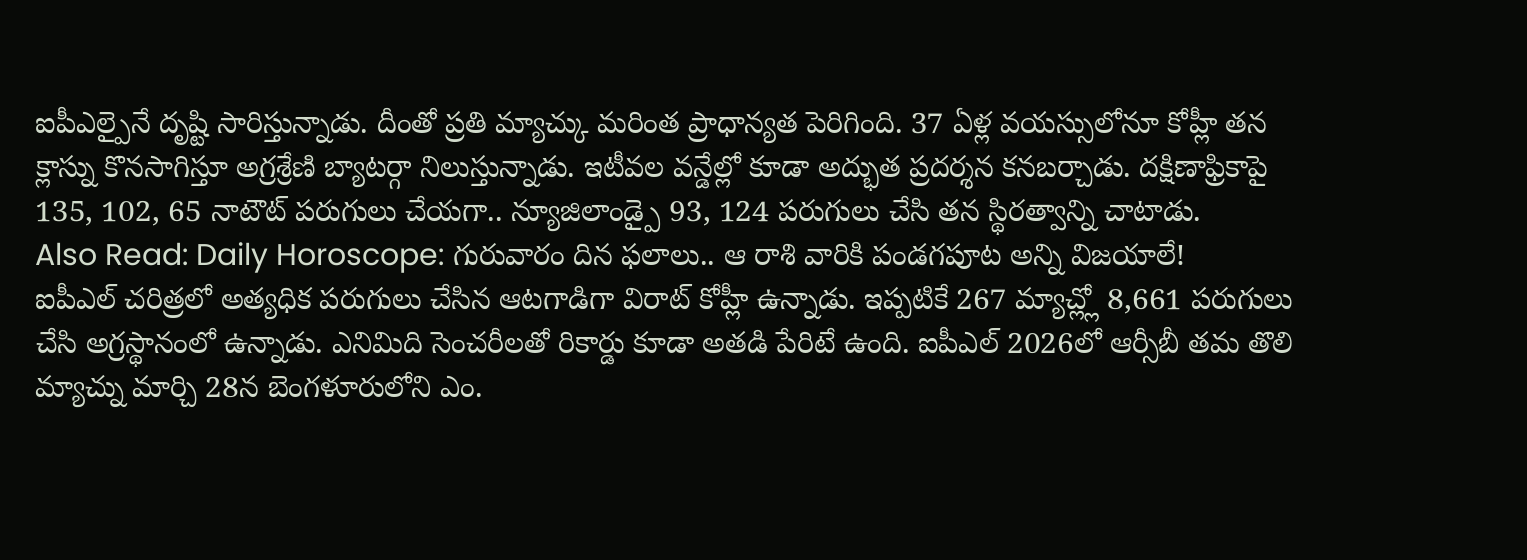ఐపీఎల్పైనే దృష్టి సారిస్తున్నాడు. దీంతో ప్రతి మ్యాచ్కు మరింత ప్రాధాన్యత పెరిగింది. 37 ఏళ్ల వయస్సులోనూ కోహ్లీ తన క్లాస్ను కొనసాగిస్తూ అగ్రశ్రేణి బ్యాటర్గా నిలుస్తున్నాడు. ఇటీవల వన్డేల్లో కూడా అద్భుత ప్రదర్శన కనబర్చాడు. దక్షిణాఫ్రికాపై 135, 102, 65 నాటౌట్ పరుగులు చేయగా.. న్యూజిలాండ్పై 93, 124 పరుగులు చేసి తన స్థిరత్వాన్ని చాటాడు.
Also Read: Daily Horoscope: గురువారం దిన ఫలాలు.. ఆ రాశి వారికి పండగపూట అన్ని విజయాలే!
ఐపీఎల్ చరిత్రలో అత్యధిక పరుగులు చేసిన ఆటగాడిగా విరాట్ కోహ్లీ ఉన్నాడు. ఇప్పటికే 267 మ్యాచ్ల్లో 8,661 పరుగులు చేసి అగ్రస్థానంలో ఉన్నాడు. ఎనిమిది సెంచరీలతో రికార్డు కూడా అతడి పేరిటే ఉంది. ఐపీఎల్ 2026లో ఆర్సీబీ తమ తొలి మ్యాచ్ను మార్చి 28న బెంగళూరులోని ఎం.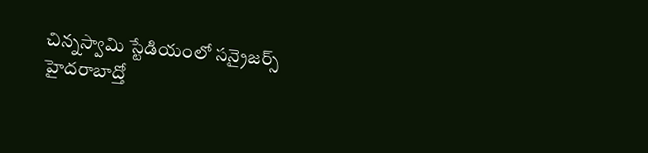చిన్నస్వామి స్టేడియంలో సన్రైజర్స్ హైదరాబాద్తో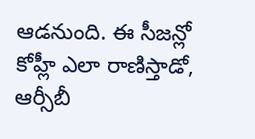ఆడనుంది. ఈ సీజన్లో కోహ్లీ ఎలా రాణిస్తాడో, ఆర్సీబీ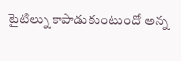టైటిల్ను కాపాడుకుంటుందో అన్న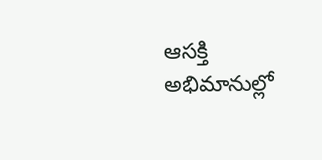ఆసక్తి అభిమానుల్లో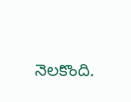నెలకొంది.